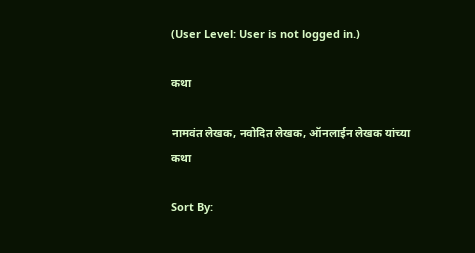(User Level: User is not logged in.)

कथा

नामवंत लेखक, नवोदित लेखक, ऑनलाईन लेखक यांच्या कथा

Sort By: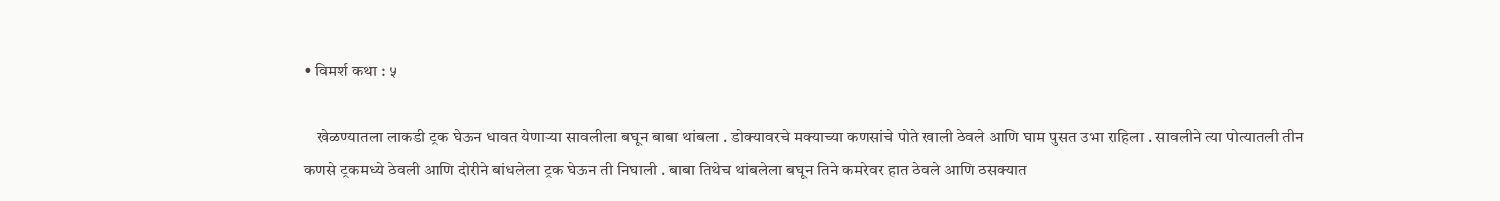• विमर्श कथा : ५

    खेळण्यातला लाकडी ट्रक घेऊन धावत येणाऱ्या सावलीला बघून बाबा थांबला . डोक्यावरचे मक्याच्या कणसांचे पोते खाली ठेवले आणि घाम पुसत उभा राहिला . सावलीने त्या पोत्यातली तीन कणसे ट्रकमध्ये ठेवली आणि दोरीने बांधलेला ट्रक घेऊन ती निघाली . बाबा तिथेच थांबलेला बघून तिने कमरेवर हात ठेवले आणि ठसक्यात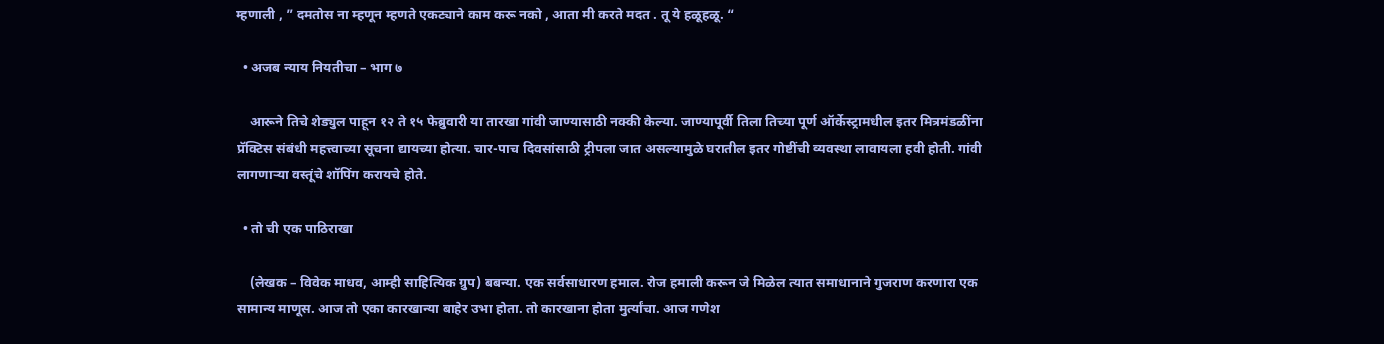म्हणाली , ” दमतोस ना म्हणून म्हणते एकट्याने काम करू नको , आता मी करते मदत . तू ये हळूहळू. “

  • अजब न्याय नियतीचा – भाग ७

    आरूने तिचे शेड्युल पाहून १२ ते १५ फेब्रुवारी या तारखा गांवी जाण्यासाठी नक्की केल्या. जाण्यापूर्वी तिला तिच्या पूर्ण ऑर्केस्ट्रामधील इतर मित्रमंडळींना प्रॅक्टिस संबंधी महत्त्वाच्या सूचना द्यायच्या होत्या. चार-पाच दिवसांसाठी ट्रीपला जात असल्यामुळे घरातील इतर गोष्टींची व्यवस्था लावायला हवी होती. गांवी लागणाऱ्या वस्तूंचे शॉपिंग करायचे होते.

  • तो ची एक पाठिराखा

    (लेखक – विवेक माधव, आम्ही साहित्यिक ग्रुप) बबन्या. एक सर्वसाधारण हमाल. रोज हमाली करून जे मिळेल त्यात समाधानाने गुजराण करणारा एक सामान्य माणूस. आज तो एका कारखान्या बाहेर उभा होता. तो कारखाना होता मुर्त्यांचा. आज गणेश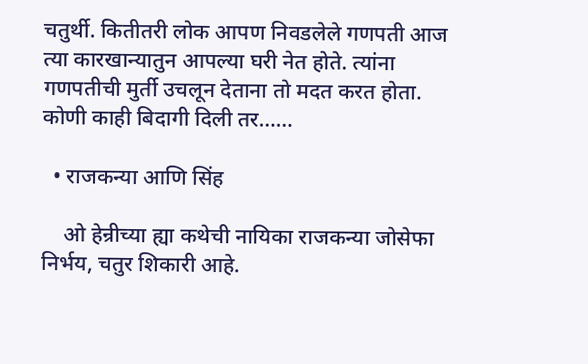चतुर्थी. कितीतरी लोक आपण निवडलेले गणपती आज त्या कारखान्यातुन आपल्या घरी नेत होते. त्यांना गणपतीची मुर्ती उचलून देताना तो मदत करत होता. कोणी काही बिदागी दिली तर……

  • राजकन्या आणि सिंह

    ओ हेन्रीच्या ह्या कथेची नायिका राजकन्या जोसेफा निर्भय, चतुर शिकारी आहे.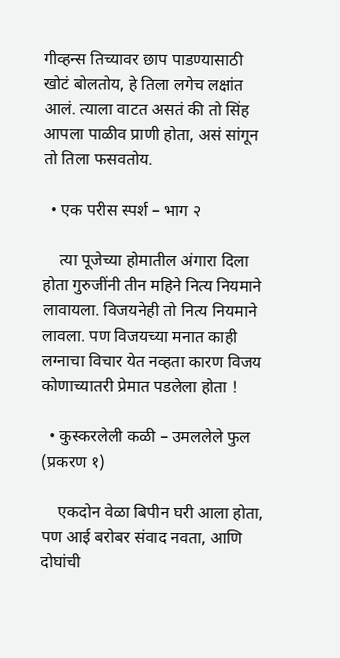गीव्हन्स तिच्यावर छाप पाडण्यासाठी खोटं बोलतोय, हे तिला लगेच लक्षांत आलं. त्याला वाटत असतं की तो सिंह आपला पाळीव प्राणी होता, असं सांगून तो तिला फसवतोय.

  • एक परीस स्पर्श – भाग २

    त्या पूजेच्या होमातील अंगारा दिला होता गुरुजींनी तीन महिने नित्य नियमाने लावायला. विजयनेही तो नित्य नियमाने लावला. पण विजयच्या मनात काही लग्नाचा विचार येत नव्हता कारण विजय कोणाच्यातरी प्रेमात पडलेला होता !

  • कुस्करलेली कळी – उमललेले फुल (प्रकरण १)

    एकदोन वेळा बिपीन घरी आला होता, पण आई बरोबर संवाद नवता, आणि दोघांची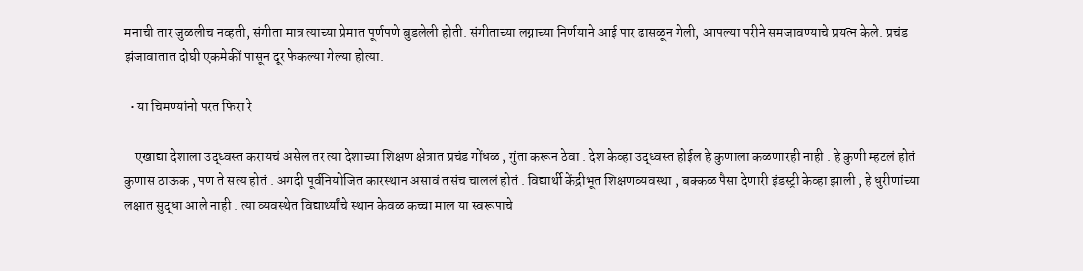मनाची तार जुळलीच नव्हती, संगीता मात्र त्याच्या प्रेमात पूर्णपणे बुडलेली होती. संगीताच्या लग्नाच्या निर्णयाने आई पार ढासळून गेली, आपल्या परीने समजावण्याचे प्रयत्न केले. प्रचंड झंजावातात दोघी एकमेकीं पासून दूर फेकल्या गेल्या होत्या.

  • या चिमण्यांनो परत फिरा रे

    एखाद्या देशाला उद्ध्वस्त करायचं असेल तर त्या देशाच्या शिक्षण क्षेत्रात प्रचंड गोंधळ , गुंता करून ठेवा . देश केव्हा उद्ध्वस्त होईल हे कुणाला कळणारही नाही . हे कुणी म्हटलं होतं कुणास ठाऊक , पण ते सत्य होतं . अगदी पूर्वनियोजित कारस्थान असावं तसंच चाललं होतं . विद्यार्थी केंद्रीभूत शिक्षणव्यवस्था , बक्कळ पैसा देणारी इंडस्ट्री केव्हा झाली , हे धुरीणांच्या लक्षात सुद्धा आले नाही . त्या व्यवस्थेत विद्यार्थ्यांचे स्थान केवळ कच्चा माल या स्वरूपाचे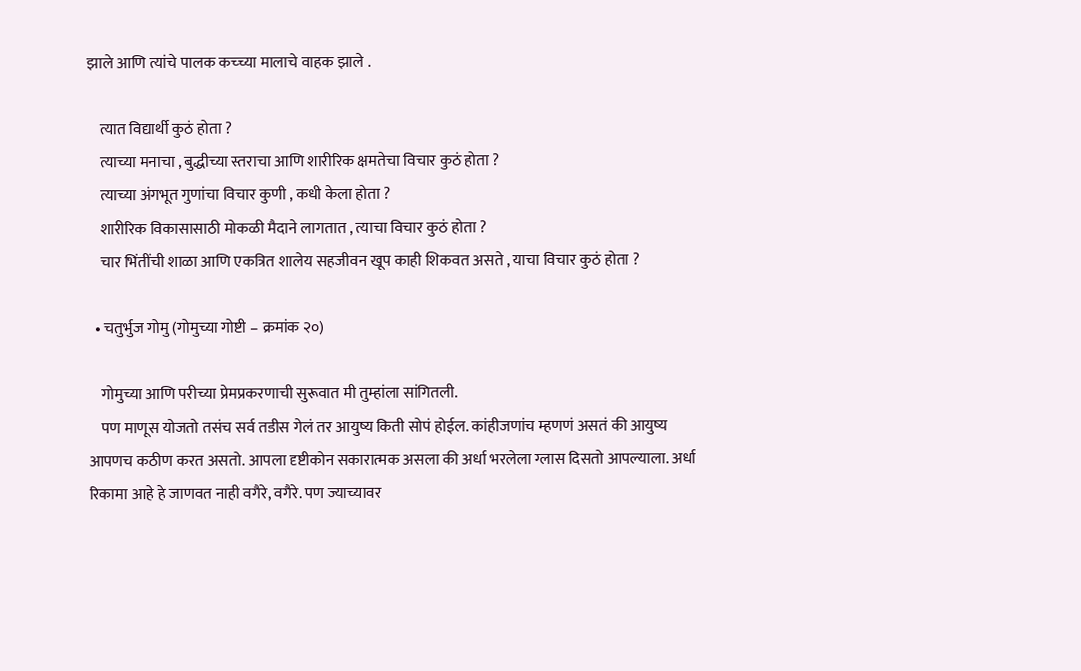झाले आणि त्यांचे पालक कच्च्या मालाचे वाहक झाले .

    त्यात विद्यार्थी कुठं होता ?
    त्याच्या मनाचा , बुद्धीच्या स्तराचा आणि शारीरिक क्षमतेचा विचार कुठं होता ?
    त्याच्या अंगभूत गुणांचा विचार कुणी , कधी केला होता ?
    शारीरिक विकासासाठी मोकळी मैदाने लागतात , त्याचा विचार कुठं होता ?
    चार भिंतींची शाळा आणि एकत्रित शालेय सहजीवन खूप काही शिकवत असते , याचा विचार कुठं होता ?

  • चतुर्भुज गोमु (गोमुच्या गोष्टी – क्रमांक २०)

    गोमुच्या आणि परीच्या प्रेमप्रकरणाची सुरूवात मी तुम्हांला सांगितली.
    पण माणूस योजतो तसंच सर्व तडीस गेलं तर आयुष्य किती सोपं होईल. कांहीजणांच म्हणणं असतं की आयुष्य आपणच कठीण करत असतो. आपला दृष्टीकोन सकारात्मक असला की अर्धा भरलेला ग्लास दिसतो आपल्याला. अर्धा रिकामा आहे हे जाणवत नाही वगैरे, वगैरे. पण ज्याच्यावर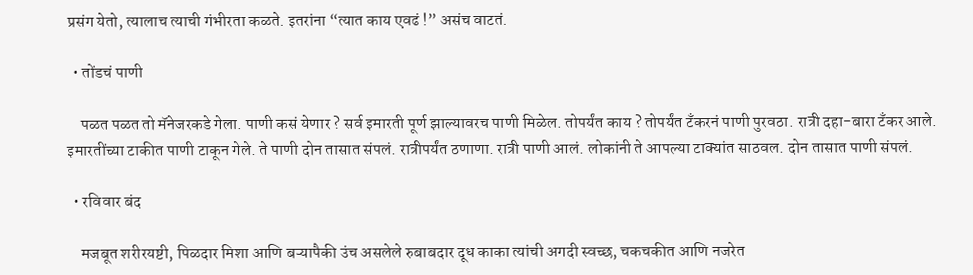प्रसंग येतो, त्यालाच त्याची गंभीरता कळते. इतरांना “त्यात काय एवढं !” असंच वाटतं.

  • तोंडचं पाणी

    पळत पळत तो मॅनेजरकडे गेला. पाणी कसं येणार ? सर्व इमारती पूर्ण झाल्यावरच पाणी मिळेल. तोपर्यंत काय ? तोपर्यंत टँकरनं पाणी पुरवठा. रात्री दहा-बारा टँकर आले. इमारतींच्या टाकीत पाणी टाकून गेले. ते पाणी दोन तासात संपलं. रात्रीपर्यंत ठणाणा. रात्री पाणी आलं. लोकांनी ते आपल्या टाक्यांत साठवल. दोन तासात पाणी संपलं.

  • रविवार बंद

    मजबूत शरीरयष्टी, पिळदार मिशा आणि बऱ्यापैकी उंच असलेले रुबाबदार दूध काका त्यांची अगदी स्वच्छ, चकचकीत आणि नजरेत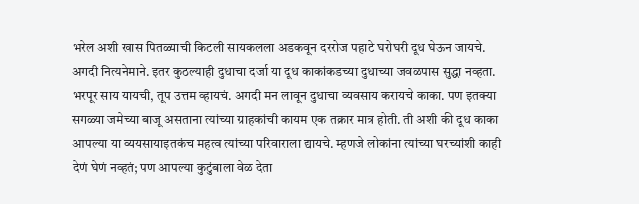भरेल अशी खास पितळ्याची किटली सायकलला अडकवून दररोज पहाटे घरोघरी दूध घेऊन जायचे. अगदी नित्यनेमाने. इतर कुठल्याही दुधाचा दर्जा या दूध काकांकडच्या दुधाच्या जवळपास सुद्धा नव्हता. भरपूर साय यायची, तूप उत्तम व्हायचं. अगदी मन लावून दुधाचा व्यवसाय करायचे काका. पण इतक्या सगळ्या जमेच्या बाजू असताना त्यांच्या ग्राहकांची कायम एक तक्रार मात्र होती. ती अशी की दूध काका आपल्या या व्ययसायाइतकंच महत्व त्यांच्या परिवाराला द्यायचे. म्हणजे लोकांना त्यांच्या घरच्यांशी काही देणं घेणं नव्हतं; पण आपल्या कुटुंबाला वेळ देता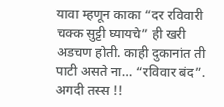यावा म्हणून काका “दर रविवारी चक्क सुट्टी घ्यायचे” ही खरी अडचण होती. काही दुकानांत ती पाटी असते ना… “रविवार बंद”. अगदी तस्स !!